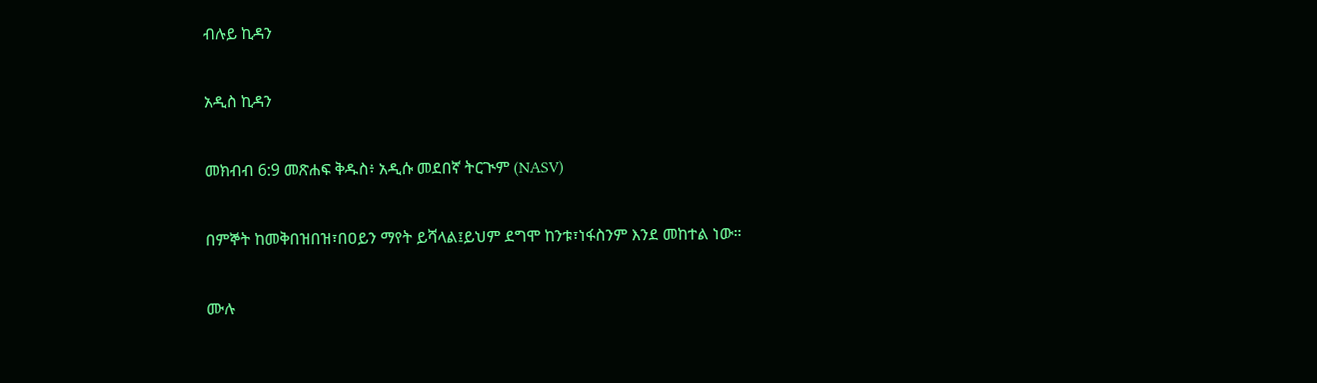ብሉይ ኪዳን

አዲስ ኪዳን

መክብብ 6:9 መጽሐፍ ቅዱስ፥ አዲሱ መደበኛ ትርጒም (NASV)

በምኞት ከመቅበዝበዝ፣በዐይን ማየት ይሻላል፤ይህም ደግሞ ከንቱ፣ነፋስንም እንደ መከተል ነው።

ሙሉ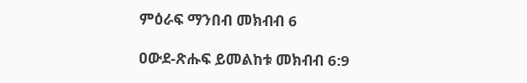ምዕራፍ ማንበብ መክብብ 6

ዐውደ-ጽሑፍ ይመልከቱ መክብብ 6:9